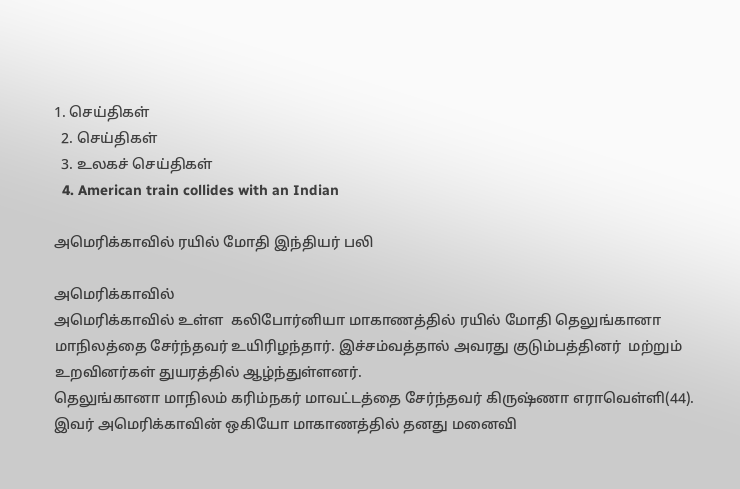1. செய்திகள்
  2. செய்திகள்
  3. உலகச் செய்திகள்
  4. American train collides with an Indian

அமெரிக்காவில் ரயில் மோதி இந்தியர் பலி

அமெரிக்காவில்
அமெரிக்காவில் உள்ள  கலிபோர்னியா மாகாணத்தில் ரயில் மோதி தெலுங்கானா மாநிலத்தை சேர்ந்தவர் உயிரிழந்தார். இச்சம்வத்தால் அவரது குடும்பத்தினர்  மற்றும் உறவினர்கள் துயரத்தில் ஆழ்ந்துள்ளனர்.
தெலுங்கானா மாநிலம் கரிம்நகர் மாவட்டத்தை சேர்ந்தவர் கிருஷ்ணா எராவெள்ளி(44). இவர் அமெரிக்காவின் ஒகியோ மாகாணத்தில் தனது மனைவி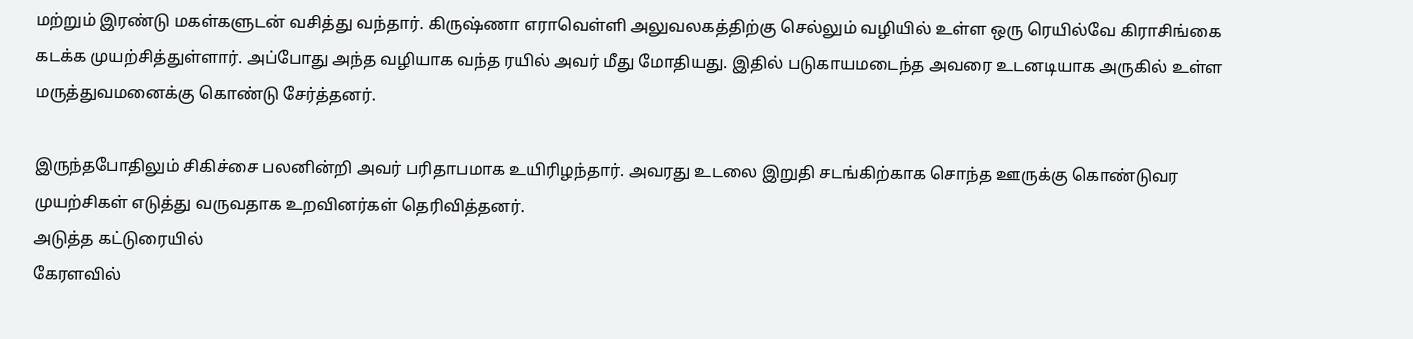மற்றும் இரண்டு மகள்களுடன் வசித்து வந்தார். கிருஷ்ணா எராவெள்ளி அலுவலகத்திற்கு செல்லும் வழியில் உள்ள ஒரு ரெயில்வே கிராசிங்கை கடக்க முயற்சித்துள்ளார். அப்போது அந்த வழியாக வந்த ரயில் அவர் மீது மோதியது. இதில் படுகாயமடைந்த அவரை உடனடியாக அருகில் உள்ள மருத்துவமனைக்கு கொண்டு சேர்த்தனர்.

இருந்தபோதிலும் சிகிச்சை பலனின்றி அவர் பரிதாபமாக உயிரிழந்தார். அவரது உடலை இறுதி சடங்கிற்காக சொந்த ஊருக்கு கொண்டுவர முயற்சிகள் எடுத்து வருவதாக உறவினர்கள் தெரிவித்தனர்.
அடுத்த கட்டுரையில்
கேரளவில்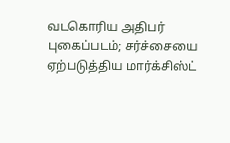வடகொரிய அதிபர் புகைப்படம்; சர்ச்சையை ஏற்படுத்திய மார்க்சிஸ்ட்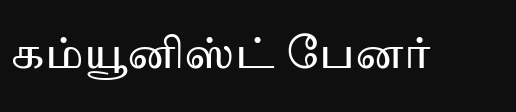கம்யூனிஸ்ட் பேனர்